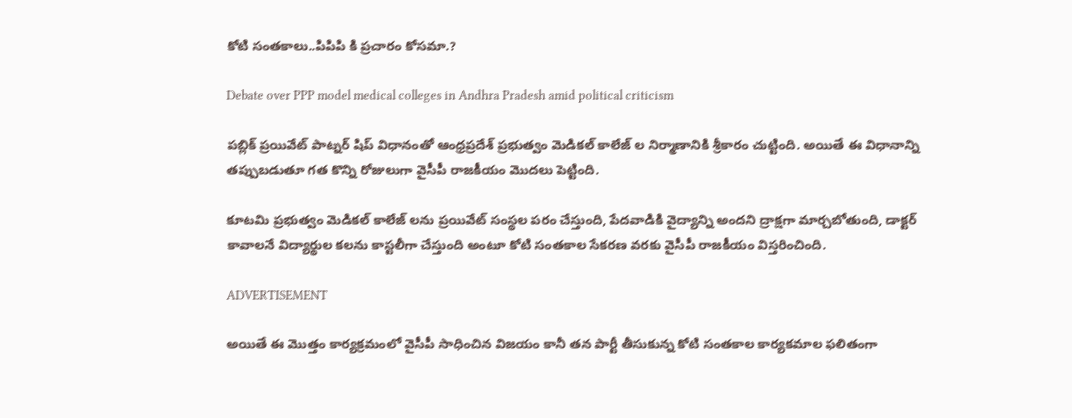కోటి సంతకాలు..పిపిపి కి ప్రచారం కోసమా.?

Debate over PPP model medical colleges in Andhra Pradesh amid political criticism

పబ్లిక్ ప్రయివేట్ పాట్నర్ షిప్ విధానంతో ఆంధ్రప్రదేశ్ ప్రభుత్వం మెడికల్ కాలేజ్ ల నిర్మాణానికి శ్రీకారం చుట్టింది. అయితే ఈ విధానాన్ని తప్పుబడుతూ గత కొన్ని రోజులుగా వైసీపీ రాజకీయం మొదలు పెట్టింది.

కూటమి ప్రభుత్వం మెడికల్ కాలేజ్ లను ప్రయివేట్ సంస్థల పరం చేస్తుంది, పేదవాడికి వైద్యాన్ని అందని ద్రాక్షగా మార్చబోతుంది, డాక్టర్ కావాలనే విద్యార్థుల కలను కాస్టలీగా చేస్తుంది అంటూ కోటి సంతకాల సేకరణ వరకు వైసీపీ రాజకీయం విస్తరించింది.

ADVERTISEMENT

అయితే ఈ మొత్తం కార్యక్రమంలో వైసీపీ సాధించిన విజయం కానీ తన పార్టీ తీసుకున్న కోటి సంతకాల కార్యకమాల ఫలితంగా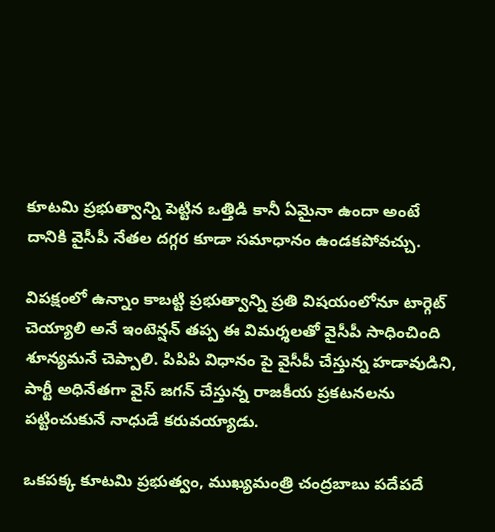కూటమి ప్రభుత్వాన్ని పెట్టిన ఒత్తిడి కానీ ఏమైనా ఉందా అంటే దానికి వైసీపీ నేతల దగ్గర కూడా సమాధానం ఉండకపోవచ్చు.

విపక్షంలో ఉన్నాం కాబట్టి ప్రభుత్వాన్ని ప్రతి విషయంలోనూ టార్గెట్ చెయ్యాలి అనే ఇంటెన్షన్ తప్ప ఈ విమర్శలతో వైసీపీ సాధించింది శూన్యమనే చెప్పాలి. పిపిపి విధానం పై వైసీపీ చేస్తున్న హడావుడిని, పార్టీ అధినేతగా వైస్ జగన్ చేస్తున్న రాజకీయ ప్రకటనలను పట్టించుకునే నాధుడే కరువయ్యాడు.

ఒకపక్క కూటమి ప్రభుత్వం, ముఖ్యమంత్రి చంద్రబాబు పదేపదే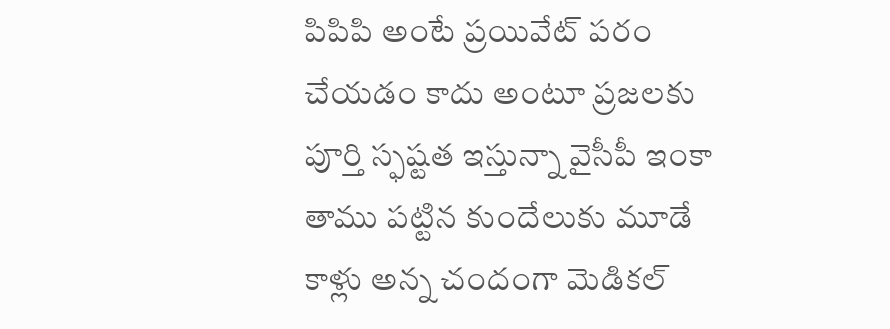పిపిపి అంటే ప్రయివేట్ పరం చేయడం కాదు అంటూ ప్రజలకు పూర్తి స్ఫష్టత ఇస్తున్నా వైసీపీ ఇంకా తాము పట్టిన కుందేలుకు మూడే కాళ్లు అన్న చందంగా మెడికల్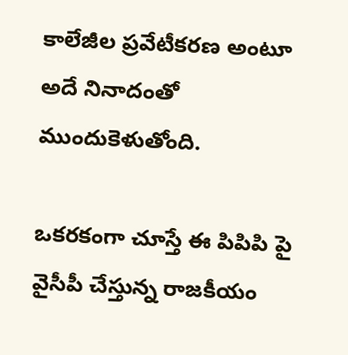కాలేజీల ప్రవేటీకరణ అంటూ అదే నినాదంతో ముందుకెళుతోంది.

ఒకరకంగా చూస్తే ఈ పిపిపి పై వైసీపీ చేస్తున్న రాజకీయం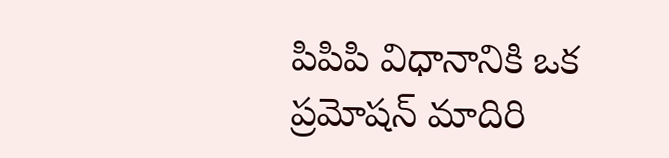పిపిపి విధానానికి ఒక ప్రమోషన్ మాదిరి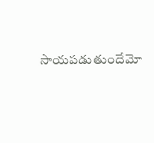సాయపడుతుందేమో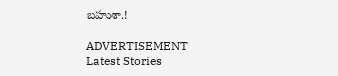బహుశా.!

ADVERTISEMENT
Latest Stories